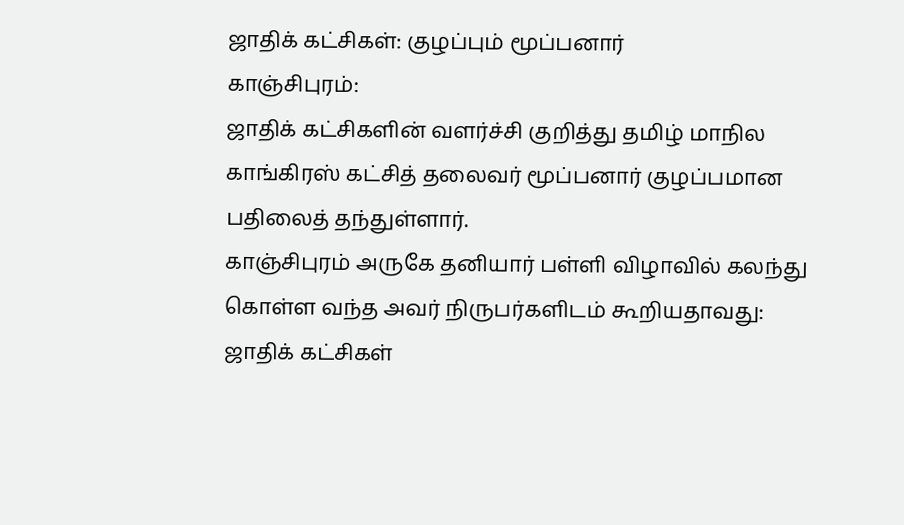ஜாதிக் கட்சிகள்: குழப்பும் மூப்பனார்
காஞ்சிபுரம்:
ஜாதிக் கட்சிகளின் வளர்ச்சி குறித்து தமிழ் மாநில காங்கிரஸ் கட்சித் தலைவர் மூப்பனார் குழப்பமான பதிலைத் தந்துள்ளார்.
காஞ்சிபுரம் அருகே தனியார் பள்ளி விழாவில் கலந்து கொள்ள வந்த அவர் நிருபர்களிடம் கூறியதாவது:
ஜாதிக் கட்சிகள்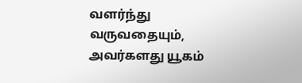வளர்ந்து வருவதையும், அவர்களது யூகம்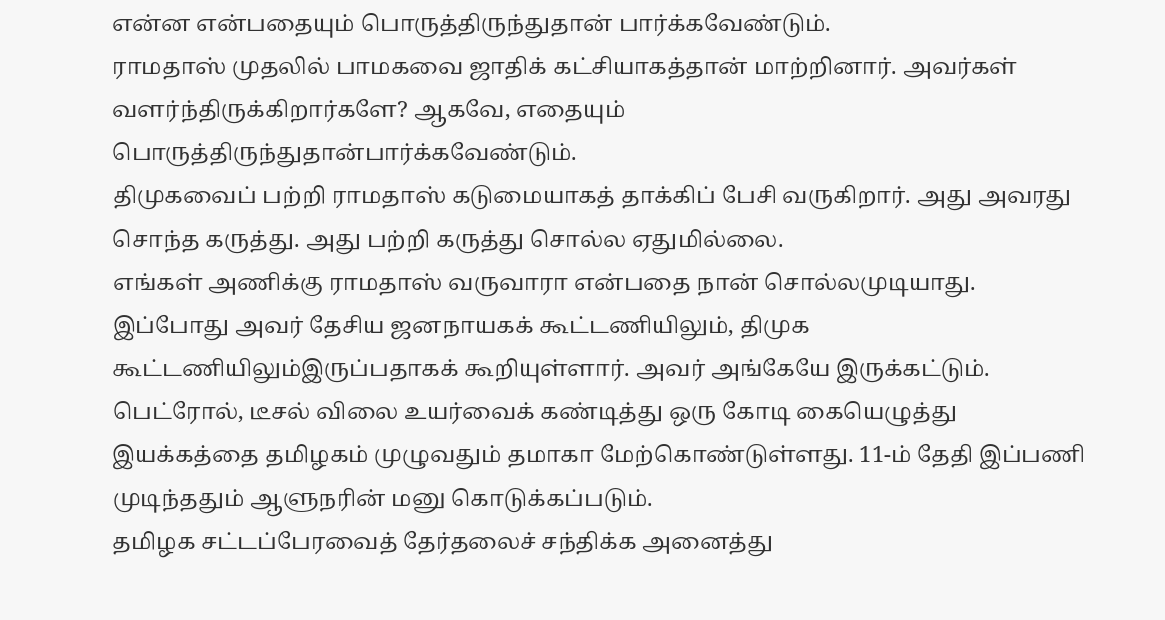என்ன என்பதையும் பொருத்திருந்துதான் பார்க்கவேண்டும்.
ராமதாஸ் முதலில் பாமகவை ஜாதிக் கட்சியாகத்தான் மாற்றினார். அவர்கள் வளர்ந்திருக்கிறார்களே? ஆகவே, எதையும் பொருத்திருந்துதான்பார்க்கவேண்டும்.
திமுகவைப் பற்றி ராமதாஸ் கடுமையாகத் தாக்கிப் பேசி வருகிறார். அது அவரது சொந்த கருத்து. அது பற்றி கருத்து சொல்ல ஏதுமில்லை.
எங்கள் அணிக்கு ராமதாஸ் வருவாரா என்பதை நான் சொல்லமுடியாது. இப்போது அவர் தேசிய ஜனநாயகக் கூட்டணியிலும், திமுக கூட்டணியிலும்இருப்பதாகக் கூறியுள்ளார். அவர் அங்கேயே இருக்கட்டும்.
பெட்ரோல், டீசல் விலை உயர்வைக் கண்டித்து ஒரு கோடி கையெழுத்து இயக்கத்தை தமிழகம் முழுவதும் தமாகா மேற்கொண்டுள்ளது. 11-ம் தேதி இப்பணி முடிந்ததும் ஆளுநரின் மனு கொடுக்கப்படும்.
தமிழக சட்டப்பேரவைத் தேர்தலைச் சந்திக்க அனைத்து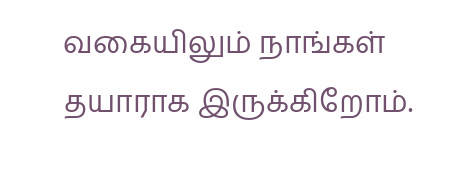வகையிலும் நாங்கள் தயாராக இருக்கிறோம்.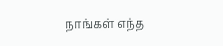நாங்கள் எந்த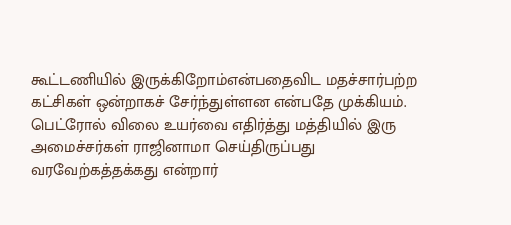கூட்டணியில் இருக்கிறோம்என்பதைவிட மதச்சார்பற்ற கட்சிகள் ஒன்றாகச் சேர்ந்துள்ளன என்பதே முக்கியம்.
பெட்ரோல் விலை உயர்வை எதிர்த்து மத்தியில் இரு அமைச்சர்கள் ராஜினாமா செய்திருப்பது வரவேற்கத்தக்கது என்றார்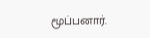மூப்பனார்.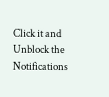Click it and Unblock the Notifications